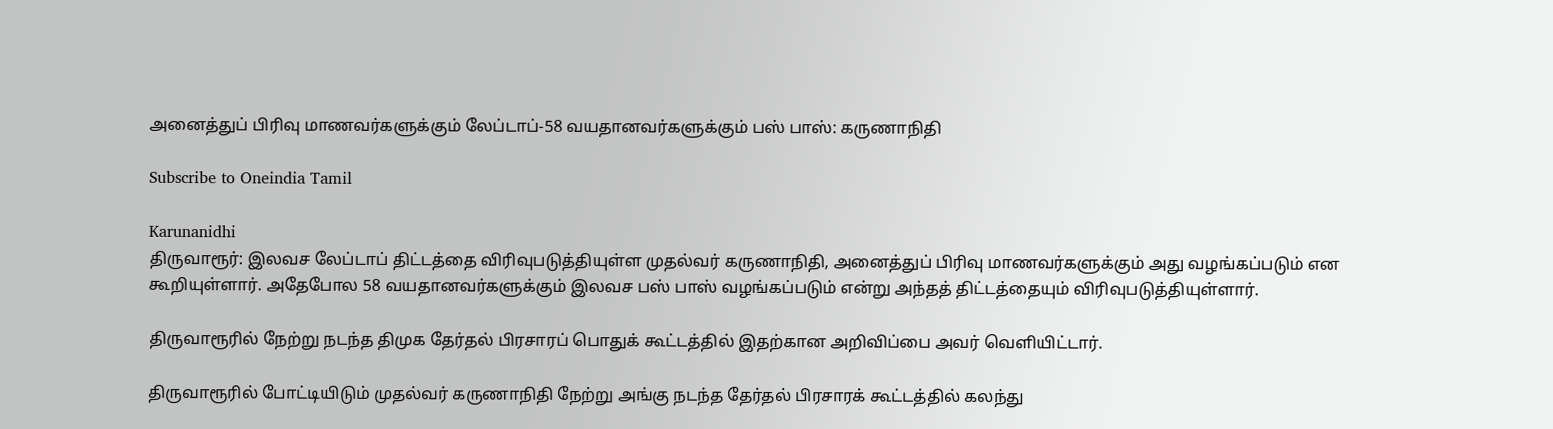அனைத்துப் பிரிவு மாணவர்களுக்கும் லேப்டாப்-58 வயதானவர்களுக்கும் பஸ் பாஸ்: கருணாநிதி

Subscribe to Oneindia Tamil

Karunanidhi
திருவாரூர்: இலவச லேப்டாப் திட்டத்தை விரிவுபடுத்தியுள்ள முதல்வர் கருணாநிதி, அனைத்துப் பிரிவு மாணவர்களுக்கும் அது வழங்கப்படும் என கூறியுள்ளார். அதேபோல 58 வயதானவர்களுக்கும் இலவச பஸ் பாஸ் வழங்கப்படும் என்று அந்தத் திட்டத்தையும் விரிவுபடுத்தியுள்ளார்.

திருவாரூரில் நேற்று நடந்த திமுக தேர்தல் பிரசாரப் பொதுக் கூட்டத்தில் இதற்கான அறிவிப்பை அவர் வெளியிட்டார்.

திருவாரூரில் போட்டியிடும் முதல்வர் கருணாநிதி நேற்று அங்கு நடந்த தேர்தல் பிரசாரக் கூட்டத்தில் கலந்து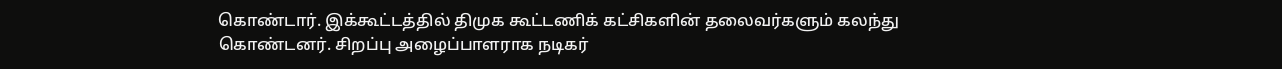கொண்டார். இக்கூட்டத்தில் திமுக கூட்டணிக் கட்சிகளின் தலைவர்களும் கலந்து கொண்டனர். சிறப்பு அழைப்பாளராக நடிகர்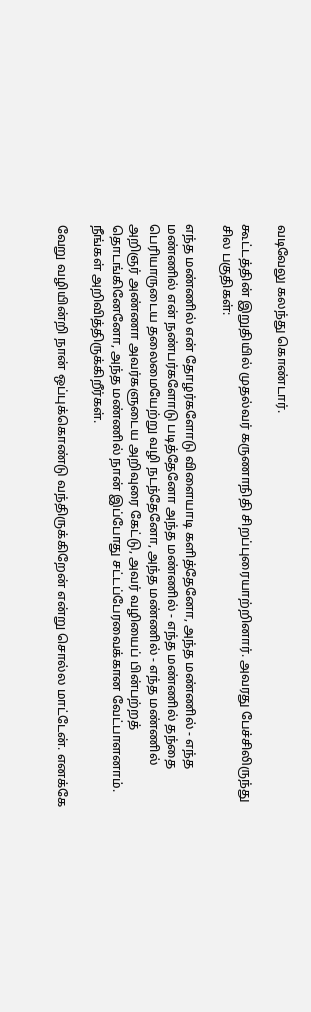வடிவேலு கலந்து கொண்டார்.

கூட்டத்தின் இறுதியில் முதல்வர் கருணாநிதி சிறப்புரையாற்றினார். அவரது பேச்சிலிருந்து சில பகுதிகள்:

எந்த மண்ணில் என் தோழர்களோடு விளையாடி களித்தேனோ, அந்த மண்ணில் - எந்த மண்ணில் என் நண்பர்களோடு படித்தேனோ அந்த மண்ணில் - எந்த மண்ணில் தந்தை பெரியாருடைய தலைமையேற்று வழி நடந்தேனோ, அந்த மண்ணில் - எந்த மண்ணில் அறிஞர் அண்ணா அவர்களுடைய அறிவுரை கேட்டு, அவர் வழியைப் பின்பற்றத் தொடங்கினேனோ, அந்த மண்ணில் நான் இப்போது சட்டப்பேரவைக்கான வேட்பாளனாம். நீங்கள் அறிவித்திருக்கிறீர்கள்.

வேறு வழியின்றி நான் ஒப்புக்கொண்டு வந்திருக்கிறேன் என்று சொல்ல மாட்டேன். எனக்கே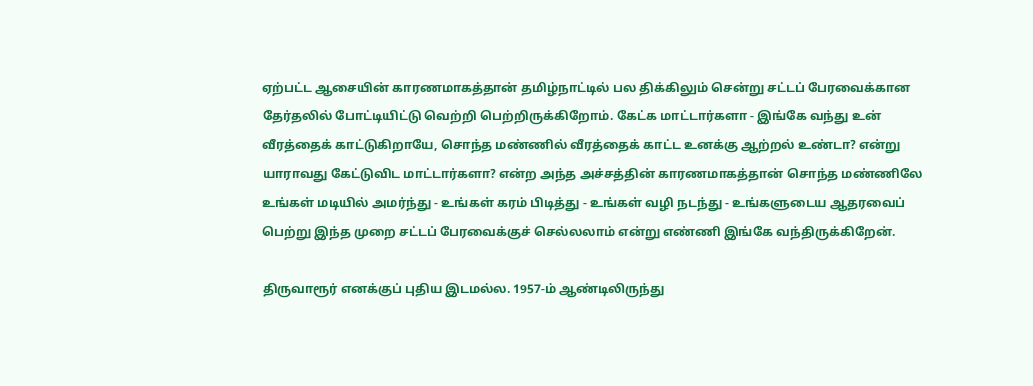ஏற்பட்ட ஆசையின் காரணமாகத்தான் தமிழ்நாட்டில் பல திக்கிலும் சென்று சட்டப் பேரவைக்கான தேர்தலில் போட்டியிட்டு வெற்றி பெற்றிருக்கிறோம். கேட்க மாட்டார்களா - இங்கே வந்து உன் வீரத்தைக் காட்டுகிறாயே, சொந்த மண்ணில் வீரத்தைக் காட்ட உனக்கு ஆற்றல் உண்டா? என்று யாராவது கேட்டுவிட மாட்டார்களா? என்ற அந்த அச்சத்தின் காரணமாகத்தான் சொந்த மண்ணிலே உங்கள் மடியில் அமர்ந்து - உங்கள் கரம் பிடித்து - உங்கள் வழி நடந்து - உங்களுடைய ஆதரவைப் பெற்று இந்த முறை சட்டப் பேரவைக்குச் செல்லலாம் என்று எண்ணி இங்கே வந்திருக்கிறேன்.

திருவாரூர் எனக்குப் புதிய இடமல்ல. 1957-ம் ஆண்டிலிருந்து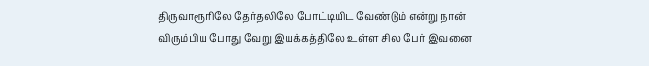திருவாரூரிலே தேர்தலிலே போட்டியிட வேண்டும் என்று நான் விரும்பிய போது வேறு இயக்கத்திலே உள்ள சில பேர் இவனை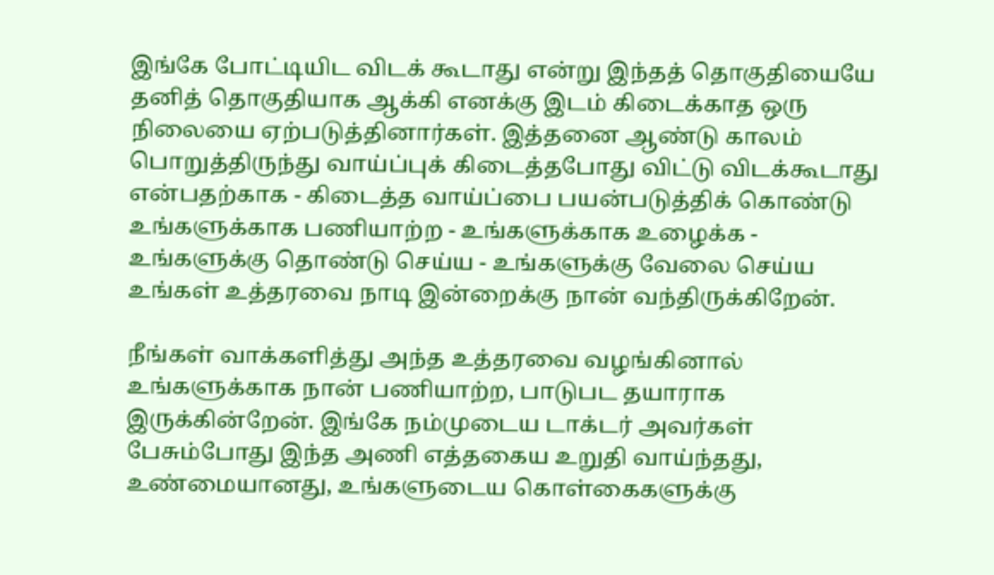இங்கே போட்டியிட விடக் கூடாது என்று இந்தத் தொகுதியையே தனித் தொகுதியாக ஆக்கி எனக்கு இடம் கிடைக்காத ஒரு நிலையை ஏற்படுத்தினார்கள். இத்தனை ஆண்டு காலம் பொறுத்திருந்து வாய்ப்புக் கிடைத்தபோது விட்டு விடக்கூடாது என்பதற்காக - கிடைத்த வாய்ப்பை பயன்படுத்திக் கொண்டு உங்களுக்காக பணியாற்ற - உங்களுக்காக உழைக்க - உங்களுக்கு தொண்டு செய்ய - உங்களுக்கு வேலை செய்ய உங்கள் உத்தரவை நாடி இன்றைக்கு நான் வந்திருக்கிறேன்.

நீங்கள் வாக்களித்து அந்த உத்தரவை வழங்கினால் உங்களுக்காக நான் பணியாற்ற, பாடுபட தயாராக இருக்கின்றேன். இங்கே நம்முடைய டாக்டர் அவர்கள் பேசும்போது இந்த அணி எத்தகைய உறுதி வாய்ந்தது, உண்மையானது, உங்களுடைய கொள்கைகளுக்கு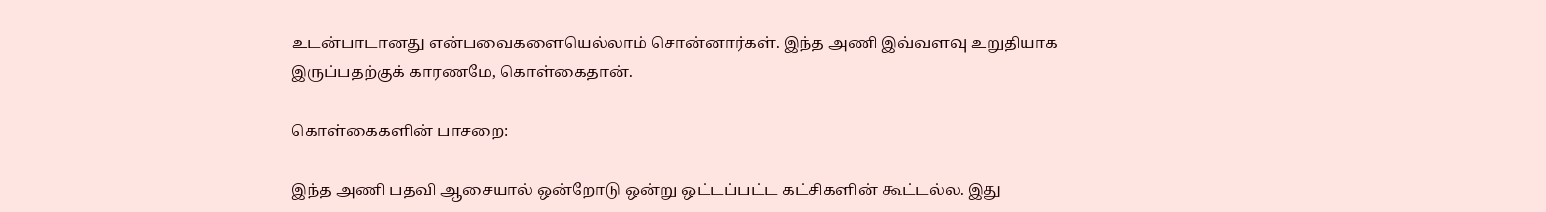உடன்பாடானது என்பவைகளையெல்லாம் சொன்னார்கள். இந்த அணி இவ்வளவு உறுதியாக இருப்பதற்குக் காரணமே, கொள்கைதான்.

கொள்கைகளின் பாசறை:

இந்த அணி பதவி ஆசையால் ஒன்றோடு ஒன்று ஒட்டப்பட்ட கட்சிகளின் கூட்டல்ல. இது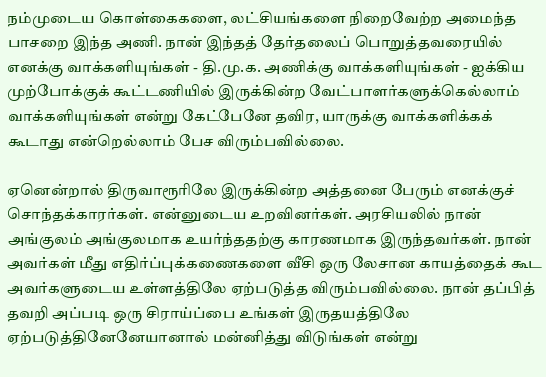நம்முடைய கொள்கைகளை, லட்சியங்களை நிறைவேற்ற அமைந்த பாசறை இந்த அணி. நான் இந்தத் தேர்தலைப் பொறுத்தவரையில் எனக்கு வாக்களியுங்கள் - தி.மு.க. அணிக்கு வாக்களியுங்கள் - ஐக்கிய முற்போக்குக் கூட்டணியில் இருக்கின்ற வேட்பாளர்களுக்கெல்லாம் வாக்களியுங்கள் என்று கேட்பேனே தவிர, யாருக்கு வாக்களிக்கக் கூடாது என்றெல்லாம் பேச விரும்பவில்லை.

ஏனென்றால் திருவாரூரிலே இருக்கின்ற அத்தனை பேரும் எனக்குச் சொந்தக்காரர்கள். என்னுடைய உறவினர்கள். அரசியலில் நான் அங்குலம் அங்குலமாக உயர்ந்ததற்கு காரணமாக இருந்தவர்கள். நான் அவர்கள் மீது எதிர்ப்புக்கணைகளை வீசி ஒரு லேசான காயத்தைக் கூட அவர்களுடைய உள்ளத்திலே ஏற்படுத்த விரும்பவில்லை. நான் தப்பித் தவறி அப்படி ஒரு சிராய்ப்பை உங்கள் இருதயத்திலே ஏற்படுத்தினேனேயானால் மன்னித்து விடுங்கள் என்று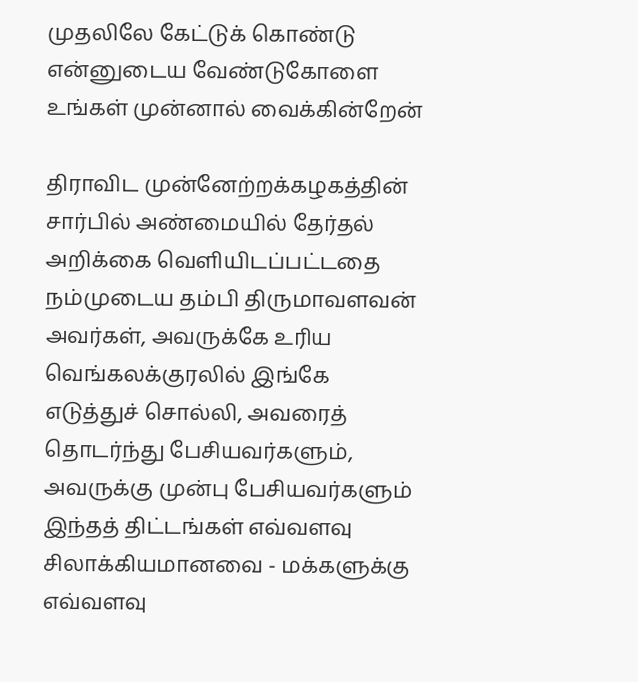முதலிலே கேட்டுக் கொண்டு என்னுடைய வேண்டுகோளை உங்கள் முன்னால் வைக்கின்றேன்

திராவிட முன்னேற்றக்கழகத்தின் சார்பில் அண்மையில் தேர்தல் அறிக்கை வெளியிடப்பட்டதை நம்முடைய தம்பி திருமாவளவன் அவர்கள், அவருக்கே உரிய வெங்கலக்குரலில் இங்கே எடுத்துச் சொல்லி, அவரைத் தொடர்ந்து பேசியவர்களும், அவருக்கு முன்பு பேசியவர்களும் இந்தத் திட்டங்கள் எவ்வளவு சிலாக்கியமானவை - மக்களுக்கு எவ்வளவு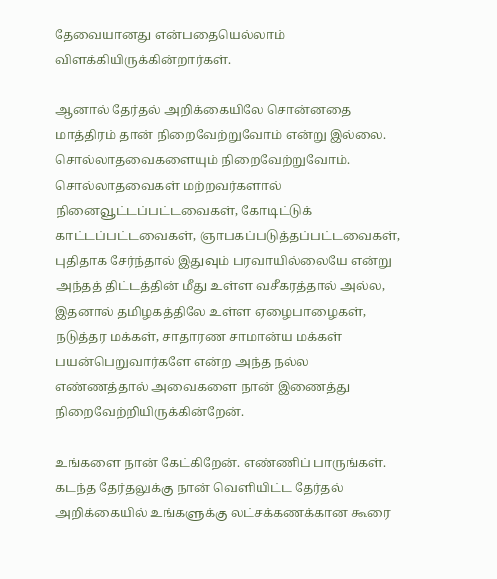தேவையானது என்பதையெல்லாம் விளக்கியிருக்கின்றார்கள்.

ஆனால் தேர்தல் அறிக்கையிலே சொன்னதை மாத்திரம் தான் நிறைவேற்றுவோம் என்று இல்லை. சொல்லாதவைகளையும் நிறைவேற்றுவோம். சொல்லாதவைகள் மற்றவர்களால் நினைவூட்டப்பட்டவைகள், கோடிட்டுக் காட்டப்பட்டவைகள், ஞாபகப்படுத்தப்பட்டவைகள், புதிதாக சேர்ந்தால் இதுவும் பரவாயில்லையே என்று அந்தத் திட்டத்தின் மீது உள்ள வசீகரத்தால் அல்ல, இதனால் தமிழகத்திலே உள்ள ஏழைபாழைகள், நடுத்தர மக்கள், சாதாரண சாமான்ய மக்கள் பயன்பெறுவார்களே என்ற அந்த நல்ல எண்ணத்தால் அவைகளை நான் இணைத்து நிறைவேற்றியிருக்கின்றேன்.

உங்களை நான் கேட்கிறேன். எண்ணிப் பாருங்கள். கடந்த தேர்தலுக்கு நான் வெளியிட்ட தேர்தல் அறிக்கையில் உங்களுக்கு லட்சக்கணக்கான கூரை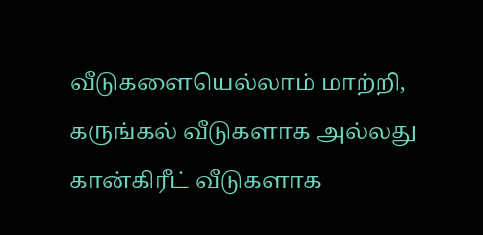வீடுகளையெல்லாம் மாற்றி, கருங்கல் வீடுகளாக அல்லது கான்கிரீட் வீடுகளாக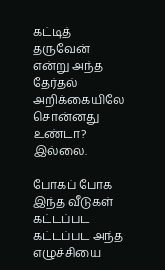கட்டித் தருவேன் என்று அந்த தேர்தல் அறிக்கையிலே சொன்னது உண்டா? இல்லை.

போகப் போக இந்த வீடுகள் கட்டப்பட கட்டப்பட அந்த எழுச்சியை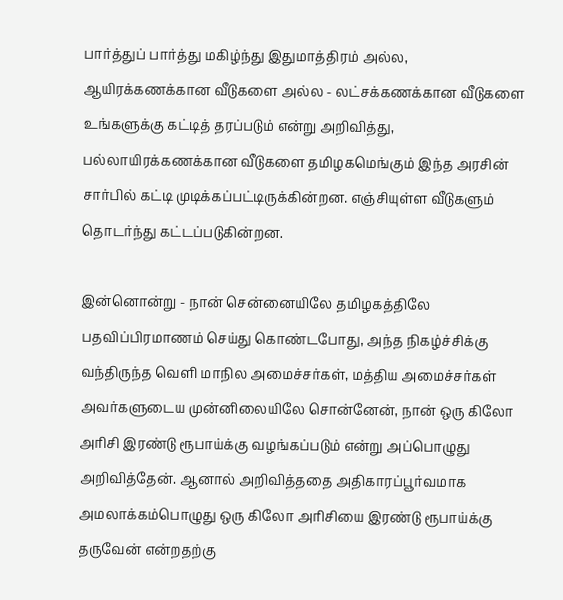பார்த்துப் பார்த்து மகிழ்ந்து இதுமாத்திரம் அல்ல, ஆயிரக்கணக்கான வீடுகளை அல்ல - லட்சக்கணக்கான வீடுகளை உங்களுக்கு கட்டித் தரப்படும் என்று அறிவித்து, பல்லாயிரக்கணக்கான வீடுகளை தமிழகமெங்கும் இந்த அரசின் சார்பில் கட்டி முடிக்கப்பட்டிருக்கின்றன. எஞ்சியுள்ள வீடுகளும் தொடர்ந்து கட்டப்படுகின்றன.

இன்னொன்று - நான் சென்னையிலே தமிழகத்திலே பதவிப்பிரமாணம் செய்து கொண்டபோது, அந்த நிகழ்ச்சிக்கு வந்திருந்த வெளி மாநில அமைச்சர்கள், மத்திய அமைச்சர்கள் அவர்களுடைய முன்னிலையிலே சொன்னேன், நான் ஒரு கிலோ அரிசி இரண்டு ரூபாய்க்கு வழங்கப்படும் என்று அப்பொழுது அறிவித்தேன். ஆனால் அறிவித்ததை அதிகாரப்பூர்வமாக அமலாக்கம்பொழுது ஒரு கிலோ அரிசியை இரண்டு ரூபாய்க்கு தருவேன் என்றதற்கு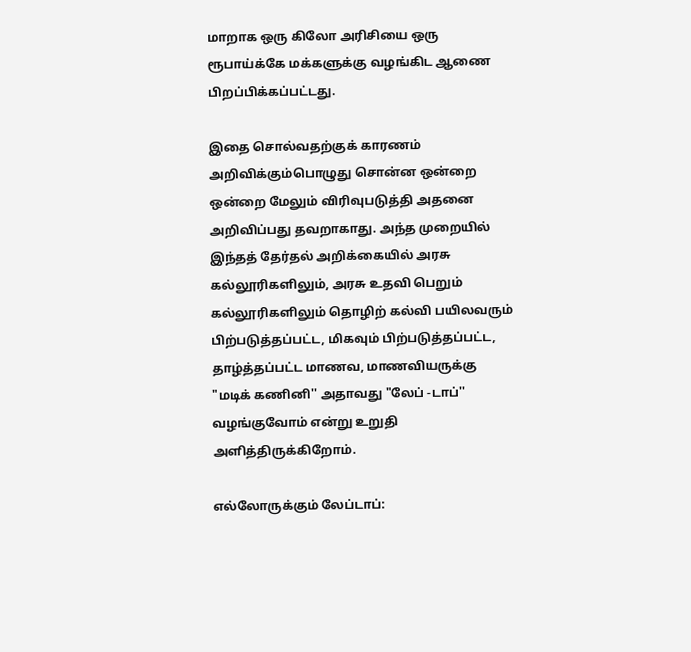மாறாக ஒரு கிலோ அரிசியை ஒரு ரூபாய்க்கே மக்களுக்கு வழங்கிட ஆணை பிறப்பிக்கப்பட்டது.

இதை சொல்வதற்குக் காரணம் அறிவிக்கும்பொழுது சொன்ன ஒன்றை ஒன்றை மேலும் விரிவுபடுத்தி அதனை அறிவிப்பது தவறாகாது. அந்த முறையில் இந்தத் தேர்தல் அறிக்கையில் அரசு கல்லூரிகளிலும், அரசு உதவி பெறும் கல்லூரிகளிலும் தொழிற் கல்வி பயிலவரும் பிற்படுத்தப்பட்ட, மிகவும் பிற்படுத்தப்பட்ட, தாழ்த்தப்பட்ட மாணவ, மாணவியருக்கு "மடிக் கணினி'' அதாவது "லேப் -டாப்'' வழங்குவோம் என்று உறுதி அளித்திருக்கிறோம்.

எல்லோருக்கும் லேப்டாப்: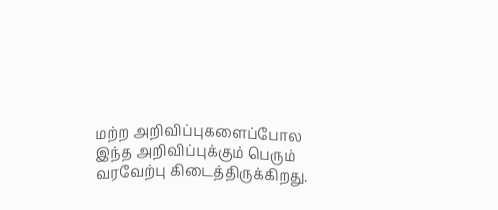மற்ற அறிவிப்புகளைப்போல இந்த அறிவிப்புக்கும் பெரும் வரவேற்பு கிடைத்திருக்கிறது.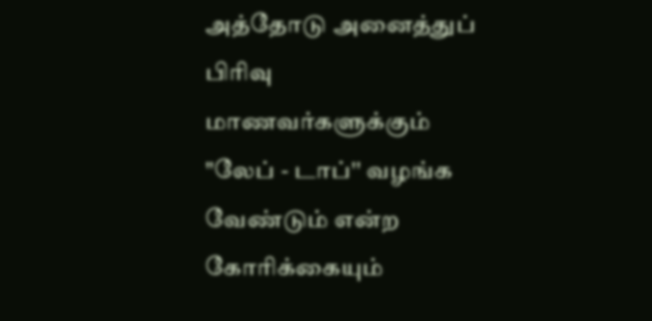அத்தோடு அனைத்துப் பிரிவு மாணவர்களுக்கும் "லேப் - டாப்'' வழங்க வேண்டும் என்ற கோரிக்கையும்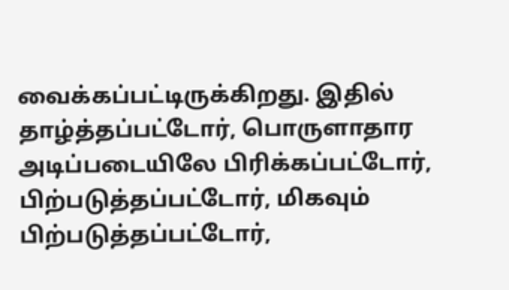வைக்கப்பட்டிருக்கிறது. இதில் தாழ்த்தப்பட்டோர், பொருளாதார அடிப்படையிலே பிரிக்கப்பட்டோர், பிற்படுத்தப்பட்டோர், மிகவும் பிற்படுத்தப்பட்டோர்,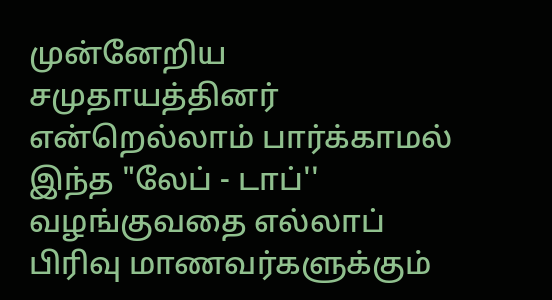முன்னேறிய சமுதாயத்தினர் என்றெல்லாம் பார்க்காமல் இந்த "லேப் - டாப்'' வழங்குவதை எல்லாப் பிரிவு மாணவர்களுக்கும்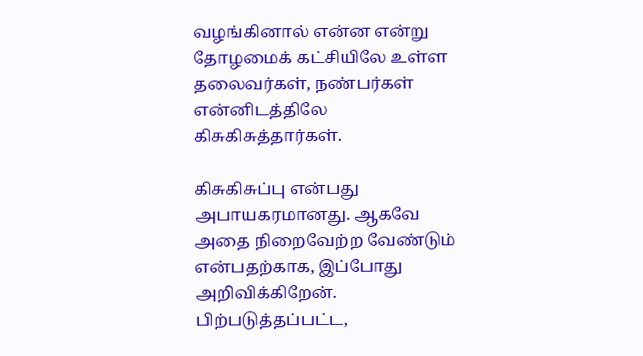வழங்கினால் என்ன என்று தோழமைக் கட்சியிலே உள்ள தலைவர்கள், நண்பர்கள் என்னிடத்திலே கிசுகிசுத்தார்கள்.

கிசுகிசுப்பு என்பது அபாயகரமானது. ஆகவே அதை நிறைவேற்ற வேண்டும் என்பதற்காக, இப்போது அறிவிக்கிறேன். பிற்படுத்தப்பட்ட,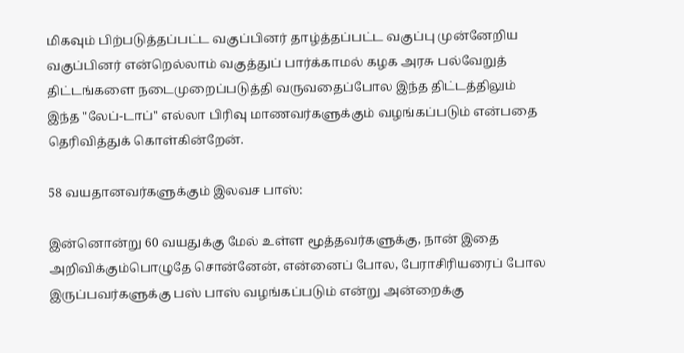மிகவும் பிற்படுத்தப்பட்ட வகுப்பினர் தாழ்த்தப்பட்ட வகுப்பு முன்னேறிய வகுப்பினர் என்றெல்லாம் வகுத்துப் பார்க்காமல் கழக அரசு பல்வேறுத் திட்டங்களை நடைமுறைப்படுத்தி வருவதைப்போல இந்த திட்டத்திலும் இந்த "லேப்-டாப்'' எல்லா பிரிவு மாணவர்களுக்கும் வழங்கப்படும் என்பதை தெரிவித்துக் கொள்கின்றேன்.

58 வயதானவர்களுக்கும் இலவச பாஸ்:

இன்னொன்று 60 வயதுக்கு மேல் உள்ள மூத்தவர்களுக்கு, நான் இதை அறிவிக்கும்பொழுதே சொன்னேன், என்னைப் போல, பேராசிரியரைப் போல இருப்பவர்களுக்கு பஸ் பாஸ் வழங்கப்படும் என்று அன்றைக்கு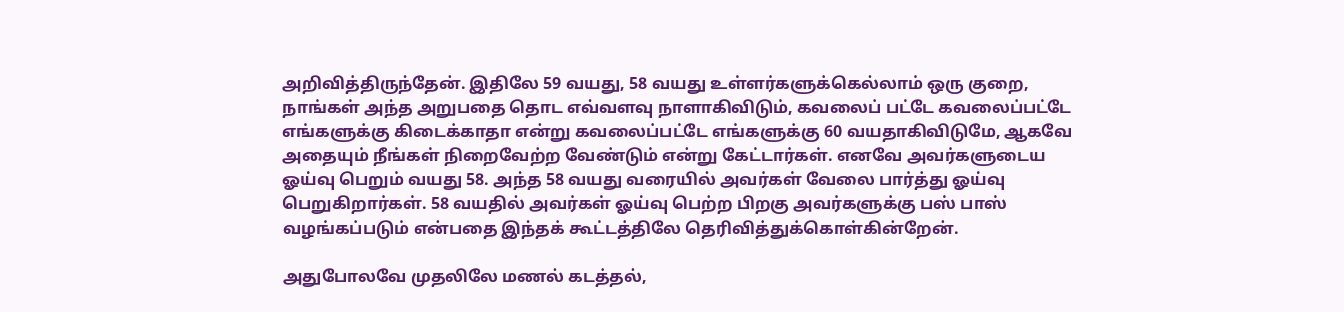அறிவித்திருந்தேன். இதிலே 59 வயது, 58 வயது உள்ளர்களுக்கெல்லாம் ஒரு குறை, நாங்கள் அந்த அறுபதை தொட எவ்வளவு நாளாகிவிடும், கவலைப் பட்டே கவலைப்பட்டே எங்களுக்கு கிடைக்காதா என்று கவலைப்பட்டே எங்களுக்கு 60 வயதாகிவிடுமே, ஆகவே அதையும் நீங்கள் நிறைவேற்ற வேண்டும் என்று கேட்டார்கள். எனவே அவர்களுடைய ஓய்வு பெறும் வயது 58. அந்த 58 வயது வரையில் அவர்கள் வேலை பார்த்து ஓய்வு பெறுகிறார்கள். 58 வயதில் அவர்கள் ஓய்வு பெற்ற பிறகு அவர்களுக்கு பஸ் பாஸ் வழங்கப்படும் என்பதை இந்தக் கூட்டத்திலே தெரிவித்துக்கொள்கின்றேன்.

அதுபோலவே முதலிலே மணல் கடத்தல்,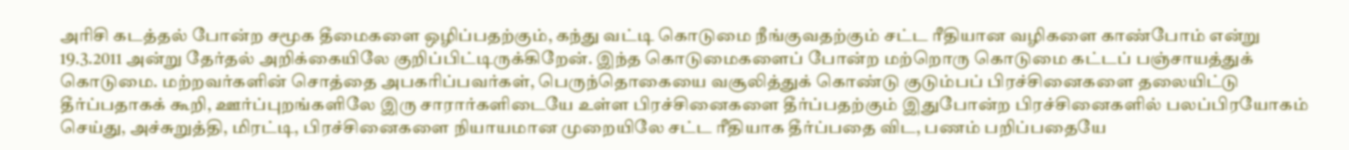அரிசி கடத்தல் போன்ற சமூக தீமைகளை ஒழிப்பதற்கும், கந்து வட்டி கொடுமை நீங்குவதற்கும் சட்ட ரீதியான வழிகளை காண்போம் என்று 19.3.2011 அன்று தேர்தல் அறிக்கையிலே குறிப்பிட்டிருக்கிறேன். இந்த கொடுமைகளைப் போன்ற மற்றொரு கொடுமை கட்டப் பஞ்சாயத்துக் கொடுமை. மற்றவர்களின் சொத்தை அபகரிப்பவர்கள், பெருந்தொகையை வசூலித்துக் கொண்டு குடும்பப் பிரச்சினைகளை தலையிட்டு தீர்ப்பதாகக் கூறி, ஊர்ப்புறங்களிலே இரு சாரார்களிடையே உள்ள பிரச்சினைகளை தீர்ப்பதற்கும் இதுபோன்ற பிரச்சினைகளில் பலப்பிரயோகம் செய்து, அச்சுறுத்தி, மிரட்டி, பிரச்சினைகளை நியாயமான முறையிலே சட்ட ரீதியாக தீர்ப்பதை விட, பணம் பறிப்பதையே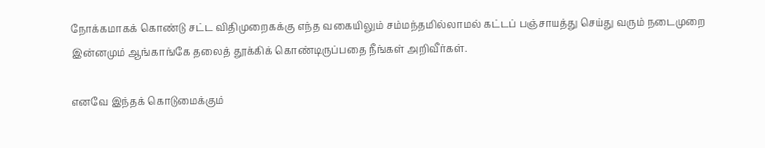நோக்கமாகக் கொண்டு சட்ட விதிமுறைகக்கு எந்த வகையிலும் சம்மந்தமில்லாமல் கட்டப் பஞ்சாயத்து செய்து வரும் நடைமுறை இன்னமும் ஆங்காங்கே தலைத் தூக்கிக் கொண்டிருப்பதை நீங்கள் அறிவீர்கள்.

எனவே இந்தக் கொடுமைக்கும்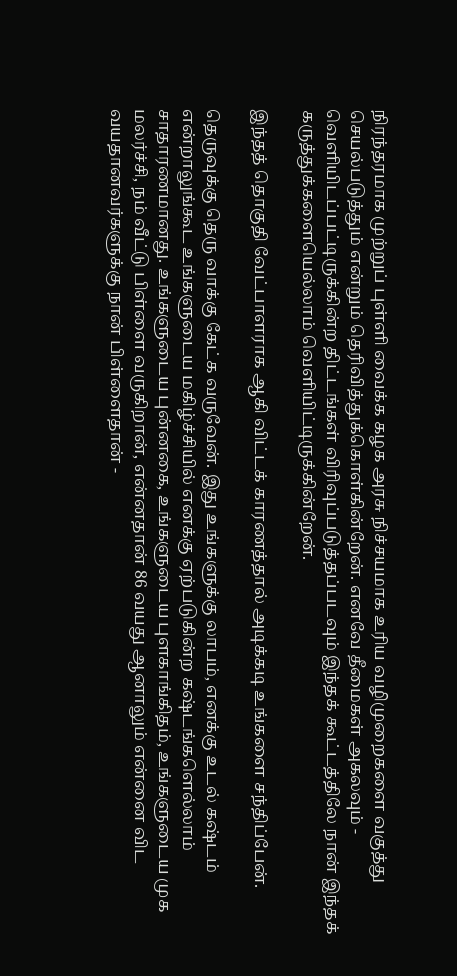நிரந்தரமாக முற்றுப் புள்ளி வைக்க கழக அரசு நிச்சயமாக உரிய வழிமுறைகளை வகுத்து செயல்படுத்தும் என்றும் தெரிவித்துக்கொள்கின்றேன். எனவே தீமைகள் அகலவும் - வெளியிடப்பட்டிருக்கின்ற திட்டங்கள் விரிவுப்படுத்தப்படவும் இந்தக் கூட்டத்திலே நான் இந்தக் கருத்துக்களையெல்லாம் வெளியிட்டிருக்கின்றேன்.

இந்தத் தொகுதி வேட்பாளராக ஆகி விட்டக் காரணத்தால் அடிக்கடி உங்களை சந்திப்பேன்.

தெருவுக்கு தெரு வாக்கு கேட்க வருவேன். இது உங்களுக்கு லாபம், எனக்கு உடல் கஷ்டம் என்றாலுங்கூட உங்களுடைய மகிழ்ச்சியில் எனக்கு ஏற்படுகின்ற கஷ்டங்களெல்லாம் சாதாரணமானது. உங்களுடைய புன்னகை, உங்களுடைய புளகாங்கிதம், உங்களுடைய முக மலர்ச்சி, நம் வீட்டு பிள்ளை வருகிறான், என்னதான் 86 வயது ஆனாலும் என்னை விட வயதானவர்களுக்கு நான் பிள்ளைதான் -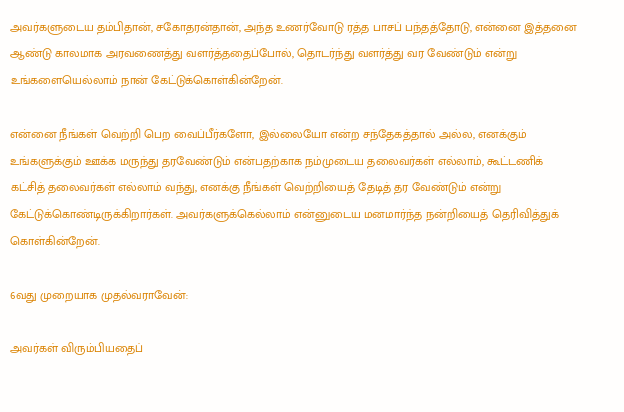அவர்களுடைய தம்பிதான், சகோதரன்தான், அந்த உணர்வோடு ரத்த பாசப் பந்தத்தோடு, என்னை இத்தனை ஆண்டு காலமாக அரவணைத்து வளர்த்ததைப்போல், தொடர்ந்து வளர்த்து வர வேண்டும் என்று உங்களையெல்லாம் நான் கேட்டுக்கொள்கின்றேன்.

என்னை நீங்கள் வெற்றி பெற வைப்பீர்களோ, இல்லையோ என்ற சந்தேகத்தால் அல்ல, எனக்கும் உங்களுக்கும் ஊக்க மருந்து தரவேண்டும் என்பதற்காக நம்முடைய தலைவர்கள் எல்லாம், கூட்டணிக் கட்சித் தலைவர்கள் எல்லாம் வந்து, எனக்கு நீங்கள் வெற்றியைத் தேடித் தர வேண்டும் என்று கேட்டுக்கொண்டிருக்கிறார்கள். அவர்களுக்கெல்லாம் என்னுடைய மனமார்ந்த நன்றியைத் தெரிவித்துக் கொள்கின்றேன்.

6வது முறையாக முதல்வராவேன்:

அவர்கள் விரும்பியதைப்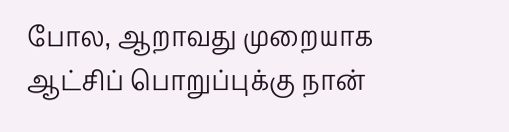போல, ஆறாவது முறையாக ஆட்சிப் பொறுப்புக்கு நான்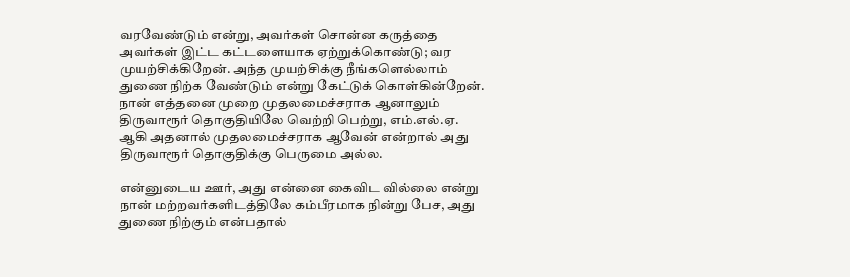வரவேண்டும் என்று, அவர்கள் சொன்ன கருத்தை அவர்கள் இட்ட கட்டளையாக ஏற்றுக்கொண்டு; வர முயற்சிக்கிறேன். அந்த முயற்சிக்கு நீங்களெல்லாம் துணை நிற்க வேண்டும் என்று கேட்டுக் கொள்கின்றேன். நான் எத்தனை முறை முதலமைச்சராக ஆனாலும் திருவாரூர் தொகுதியிலே வெற்றி பெற்று, எம்.எல்.ஏ. ஆகி அதனால் முதலமைச்சராக ஆவேன் என்றால் அது திருவாரூர் தொகுதிக்கு பெருமை அல்ல.

என்னுடைய ஊர், அது என்னை கைவிட வில்லை என்று நான் மற்றவர்களிடத்திலே கம்பீரமாக நின்று பேச, அது துணை நிற்கும் என்பதால்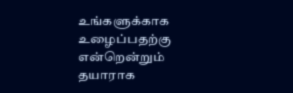உங்களுக்காக உழைப்பதற்கு என்றென்றும் தயாராக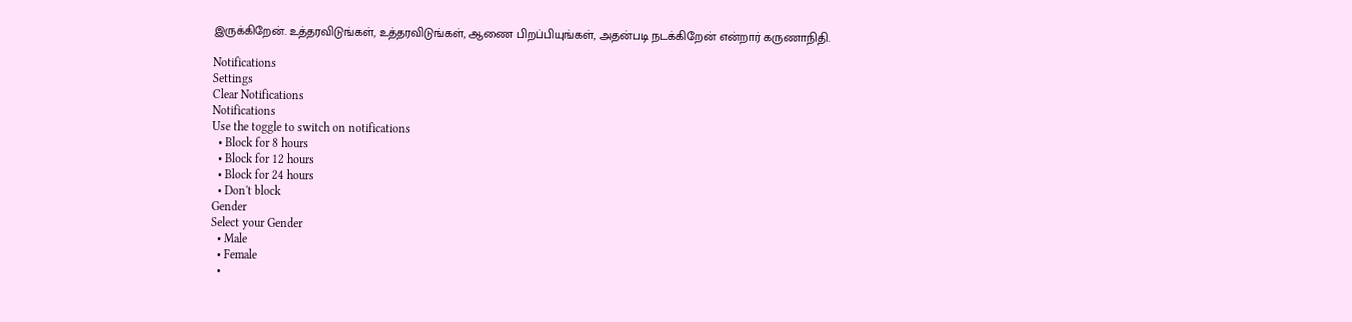இருக்கிறேன். உத்தரவிடுங்கள், உத்தரவிடுங்கள், ஆணை பிறப்பியுங்கள், அதன்படி நடக்கிறேன் என்றார் கருணாநிதி.

Notifications
Settings
Clear Notifications
Notifications
Use the toggle to switch on notifications
  • Block for 8 hours
  • Block for 12 hours
  • Block for 24 hours
  • Don't block
Gender
Select your Gender
  • Male
  • Female
  •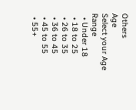Others
Age
Select your Age Range
  • Under 18
  • 18 to 25
  • 26 to 35
  • 36 to 45
  • 45 to 55
  • 55+